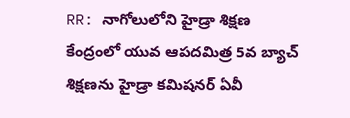RR: నాగోలులోని హైడ్రా శిక్షణ కేంద్రంలో యువ ఆపదమిత్ర 5వ బ్యాచ్ శిక్షణను హైడ్రా కమిషనర్ ఏవీ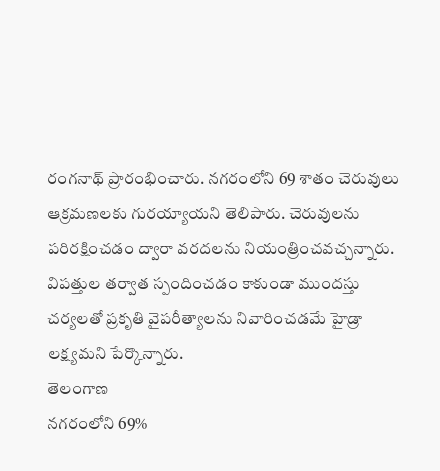రంగనాథ్ ప్రారంభించారు. నగరంలోని 69 శాతం చెరువులు ఆక్రమణలకు గురయ్యాయని తెలిపారు. చెరువులను పరిరక్షించడం ద్వారా వరదలను నియంత్రించవచ్చన్నారు. విపత్తుల తర్వాత స్పందించడం కాకుండా ముందస్తు చర్యలతో ప్రకృతి వైపరీత్యాలను నివారించడమే హైడ్రా లక్ష్యమని పేర్కొన్నారు.
తెలంగాణ
నగరంలోని 69%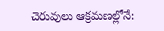చెరువులు ఆక్రమణల్లోనే: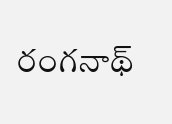రంగనాథ్